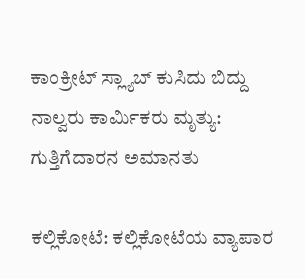ಕಾಂಕ್ರೀಟ್ ಸ್ಲ್ಯಾಬ್ ಕುಸಿದು ಬಿದ್ದು ನಾಲ್ವರು ಕಾರ್ಮಿಕರು ಮೃತ್ಯು: ಗುತ್ತಿಗೆದಾರನ ಅಮಾನತು

ಕಲ್ಲಿಕೋಟೆ: ಕಲ್ಲಿಕೋಟೆಯ ವ್ಯಾಪಾರ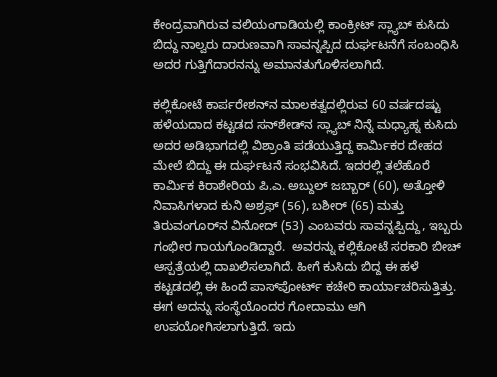ಕೇಂದ್ರವಾಗಿರುವ ವಲಿಯಂಗಾಡಿಯಲ್ಲಿ ಕಾಂಕ್ರೀಟ್ ಸ್ಲ್ಯಾಬ್ ಕುಸಿದು ಬಿದ್ದು ನಾಲ್ವರು ದಾರುಣವಾಗಿ ಸಾವನ್ನಪ್ಪಿದ ದುರ್ಘಟನೆಗೆ ಸಂಬಂಧಿಸಿ ಅದರ ಗುತ್ತಿಗೆದಾರನನ್ನು ಅಮಾನತುಗೊಳಿಸಲಾಗಿದೆ.

ಕಲ್ಲಿಕೋಟೆ ಕಾರ್ಪರೇಶನ್‌ನ ಮಾಲಕತ್ವದಲ್ಲಿರುವ 60 ವರ್ಷದಷ್ಟು ಹಳೆಯದಾದ ಕಟ್ಟಡದ ಸನ್‌ಶೇಡ್‌ನ ಸ್ಲ್ಯಾಬ್ ನಿನ್ನೆ ಮಧ್ಯಾಹ್ನ ಕುಸಿದು ಅದರ ಅಡಿಭಾಗದಲ್ಲಿ ವಿಶ್ರಾಂತಿ ಪಡೆಯುತ್ತಿದ್ದ ಕಾರ್ಮಿಕರ ದೇಹದ ಮೇಲೆ ಬಿದ್ದು ಈ ದುರ್ಘಟನೆ ಸಂಭವಿಸಿದೆ. ಇದರಲ್ಲಿ ತಲೆಹೊರೆ ಕಾರ್ಮಿಕ ಕಿರಾಶೇರಿಯ ಪಿ.ಎ. ಅಬ್ದುಲ್ ಜಬ್ಬಾರ್ (60), ಅತ್ತೋಳಿ ನಿವಾಸಿಗಳಾದ ಕುನಿ ಅಶ್ರಫ್ (56), ಬಶೀರ್ (65) ಮತ್ತು ತಿರುವಂಗೂರ್‌ನ ವಿನೋದ್ (53) ಎಂಬವರು ಸಾವನ್ನಪ್ಪಿದ್ದು, ಇಬ್ಬರು ಗಂಭೀರ ಗಾಯಗೊಂಡಿದ್ದಾರೆ.  ಅವರನ್ನು ಕಲ್ಲಿಕೋಟೆ ಸರಕಾರಿ ಬೀಚ್ ಆಸ್ಪತ್ರೆಯಲ್ಲಿ ದಾಖಲಿಸಲಾಗಿದೆ. ಹೀಗೆ ಕುಸಿದು ಬಿದ್ದ ಈ ಹಳೆ ಕಟ್ಟಡದಲ್ಲಿ ಈ ಹಿಂದೆ ಪಾಸ್‌ಪೋರ್ಟ್ ಕಚೇರಿ ಕಾರ್ಯಾಚರಿಸುತ್ತಿತ್ತು. ಈಗ ಅದನ್ನು ಸಂಸ್ಥೆಯೊಂದರ ಗೋದಾಮು ಆಗಿ ಉಪಯೋಗಿಸಲಾಗುತ್ತಿದೆ. ಇದು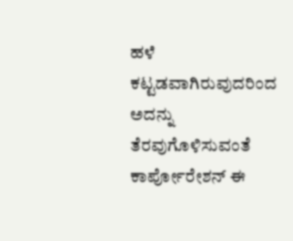ಹಳೆ ಕಟ್ಟಡವಾಗಿರುವುದರಿಂದ ಅದನ್ನು ತೆರವುಗೊಳಿಸುವಂತೆ ಕಾರ್ಪೋರೇಶನ್ ಈ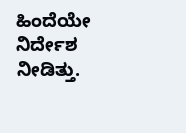ಹಿಂದೆಯೇ ನಿರ್ದೇಶ ನೀಡಿತ್ತು.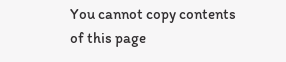You cannot copy contents of this page